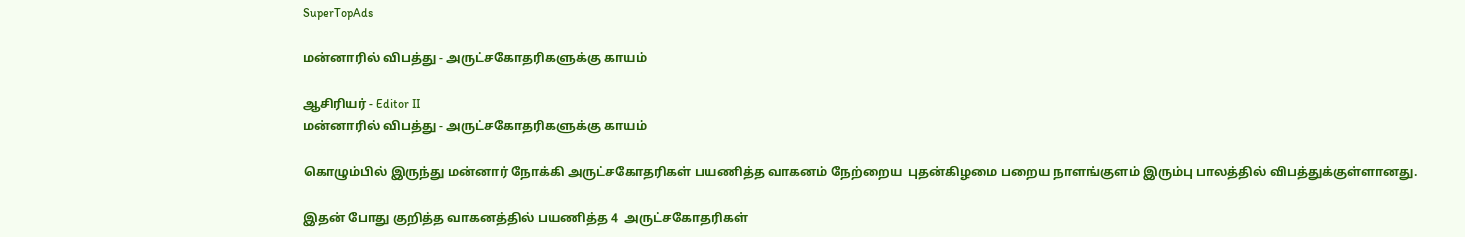SuperTopAds

மன்னாரில் விபத்து - அருட்சகோதரிகளுக்கு காயம்

ஆசிரியர் - Editor II
மன்னாரில் விபத்து - அருட்சகோதரிகளுக்கு காயம்

கொழும்பில் இருந்து மன்னார் நோக்கி அருட்சகோதரிகள் பயணித்த வாகனம் நேற்றைய  புதன்கிழமை பறைய நாளங்குளம் இரும்பு பாலத்தில் விபத்துக்குள்ளானது.

இதன் போது குறித்த வாகனத்தில் பயணித்த 4  அருட்சகோதரிகள்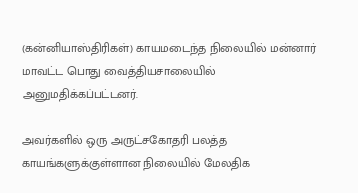(கன்னியாஸ்திரிகள்) காயமடைந்த நிலையில் மன்னார் மாவட்ட பொது வைத்தியசாலையில் அனுமதிக்கப்பட்டனர்.

அவர்களில் ஒரு அருட்சகோதரி பலத்த காயங்களுக்குள்ளான நிலையில் மேலதிக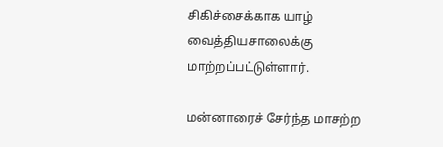சிகிச்சைக்காக யாழ் வைத்தியசாலைக்கு மாற்றப்பட்டுள்ளார்.

மன்னாரைச் சேர்ந்த மாசற்ற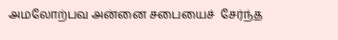அமலோற்பவ அன்னை சபையைச்  சேர்ந்த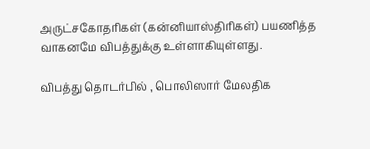அருட்சகோதரிகள் (கன்னியாஸ்திரிகள்) பயணித்த வாகனமே விபத்துக்கு உள்ளாகியுள்ளது.

விபத்து தொடர்பில் , பொலிஸார் மேலதிக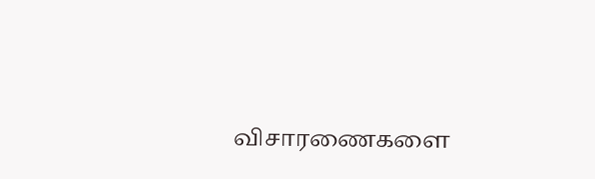விசாரணைகளை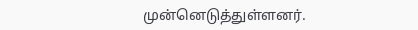முன்னெடுத்துள்ளனர்.